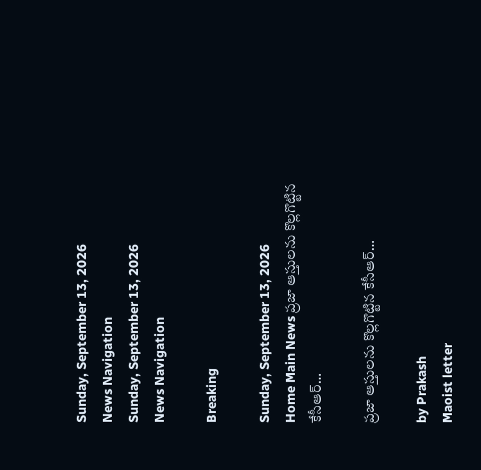Sunday, September 13, 2026
News Navigation
Sunday, September 13, 2026
News Navigation

Breaking

Sunday, September 13, 2026
Home Main News ప్రజా ఆస్తులను కొల్లగొట్టిన కేసీఆర్…

ప్రజా ఆస్తులను కొల్లగొట్టిన కేసీఆర్…

by Prakash
Maoist letter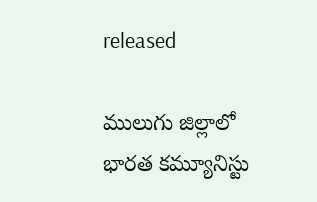released

ములుగు జిల్లాలో భారత కమ్యూనిస్టు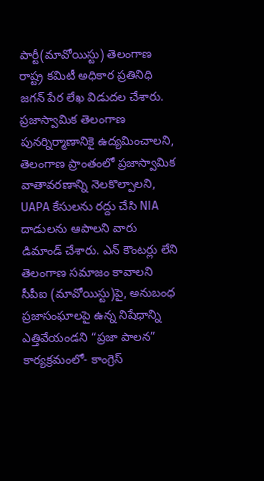పార్టీ(మావోయిస్టు) తెలంగాణ రాష్ట్ర కమిటీ అధికార ప్రతినిధి జగన్ పేర లేఖ విడుదల చేశారు. ప్రజాస్వామిక తెలంగాణ పునర్నిర్మాణానికై ఉద్యమించాలని, తెలంగాణ ప్రాంతంలో ప్రజాస్వామిక వాతావరణాన్ని నెలకొల్పాలని, UAPA కేసులను రద్దు చేసి NIA దాడులను ఆపాలని వారు డిమాండ్ చేశారు. ఎన్ కౌంటర్లు లేని తెలంగాణ సమాజం కావాలని సీపీఐ (మావోయిస్టు)పై, అనుబంధ ప్రజాసంఘాలపై ఉన్న నిషేధాన్ని ఎత్తివేయండని “ప్రజా పాలన” కార్యక్రమంలో- కాంగ్రెస్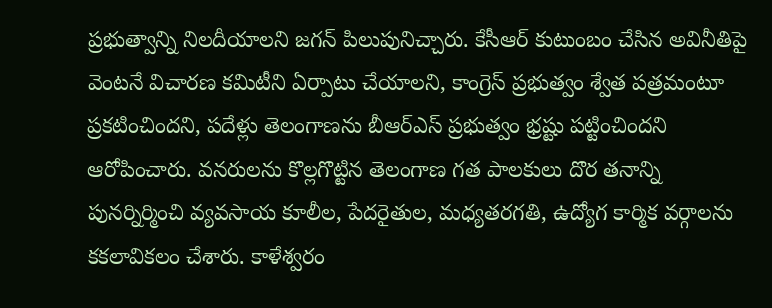ప్రభుత్వాన్ని నిలదీయాలని జగన్ పిలుపునిచ్చారు. కేసీఆర్ కుటుంబం చేసిన అవినీతిపై వెంటనే విచారణ కమిటీని ఏర్పాటు చేయాలని, కాంగ్రెస్ ప్రభుత్వం శ్వేత పత్రమంటూ ప్రకటించిందని, పదేళ్లు తెలంగాణను బీఆర్ఎస్ ప్రభుత్వం భ్రష్టు పట్టించిందని ఆరోపించారు. వనరులను కొల్లగొట్టిన తెలంగాణ గత పాలకులు దొర తనాన్ని పునర్నిర్మించి వ్యవసాయ కూలీల, పేదరైతుల, మధ్యతరగతి, ఉద్యోగ కార్మిక వర్గాలను కకలావికలం చేశారు. కాళేశ్వరం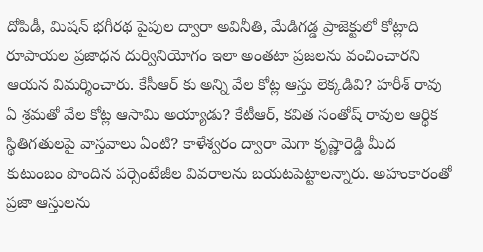దోపిడీ, మిషన్ భగీరథ పైపుల ద్వారా అవినీతి, మేడిగడ్డ ప్రాజెక్టులో కోట్లాది రూపాయల ప్రజాధన దుర్వినియోగం ఇలా అంతటా ప్రజలను వంచించారని ఆయన విమర్శించారు. కేసీఆర్ కు అన్ని వేల కోట్ల ఆస్తు లెక్కడివి? హరీశ్ రావు ఏ శ్రమతో వేల కోట్ల ఆసామి అయ్యాడు? కేటీఆర్, కవిత సంతోష్ రావుల ఆర్థిక స్థితిగతులపై వాస్తవాలు ఏంటి? కాళేశ్వరం ద్వారా మెగా కృష్ణారెడ్డి మీద కుటుంబం పొందిన పర్సెంటేజీల వివరాలను బయటపెట్టాలన్నారు. అహంకారంతో ప్రజా ఆస్తులను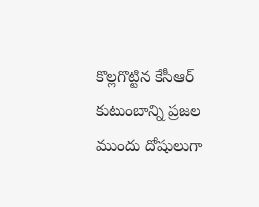కొల్లగొట్టిన కేసీఆర్ కుటుంబాన్ని ప్రజల ముందు దోషులుగా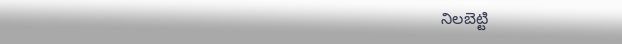నిలబెట్టి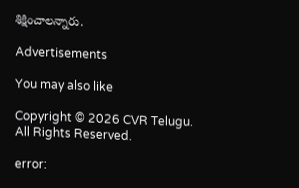శిక్షించాలన్నారు.

Advertisements

You may also like

Copyright © 2026 CVR Telugu. All Rights Reserved.

error: